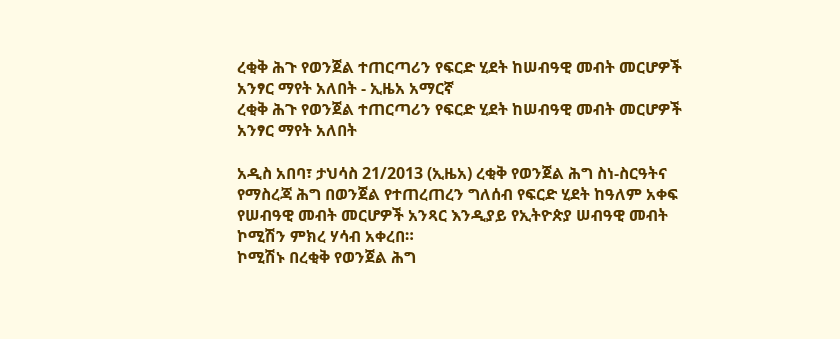ረቂቅ ሕጉ የወንጀል ተጠርጣሪን የፍርድ ሂደት ከሠብዓዊ መብት መርሆዎች አንፃር ማየት አለበት - ኢዜአ አማርኛ
ረቂቅ ሕጉ የወንጀል ተጠርጣሪን የፍርድ ሂደት ከሠብዓዊ መብት መርሆዎች አንፃር ማየት አለበት

አዲስ አበባ፣ ታህሳስ 21/2013 (ኢዜአ) ረቂቅ የወንጀል ሕግ ስነ-ስርዓትና የማስረጃ ሕግ በወንጀል የተጠረጠረን ግለሰብ የፍርድ ሂደት ከዓለም አቀፍ የሠብዓዊ መብት መርሆዎች አንጻር እንዲያይ የኢትዮጵያ ሠብዓዊ መብት ኮሚሽን ምክረ ሃሳብ አቀረበ።
ኮሚሽኑ በረቂቅ የወንጀል ሕግ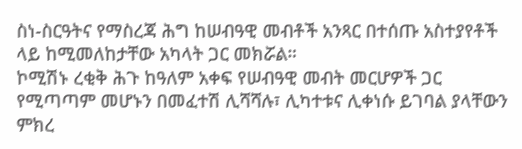ስነ-ስርዓትና የማስረጃ ሕግ ከሠብዓዊ መብቶች አንጻር በተሰጡ አስተያየቶች ላይ ከሚመለከታቸው አካላት ጋር መክሯል።
ኮሚሽኑ ረቂቅ ሕጉ ከዓለም አቀፍ የሠብዓዊ መብት መርሆዎች ጋር የሚጣጣም መሆኑን በመፈተሽ ሊሻሻሉ፣ ሊካተቱና ሊቀነሱ ይገባል ያላቸውን ምክረ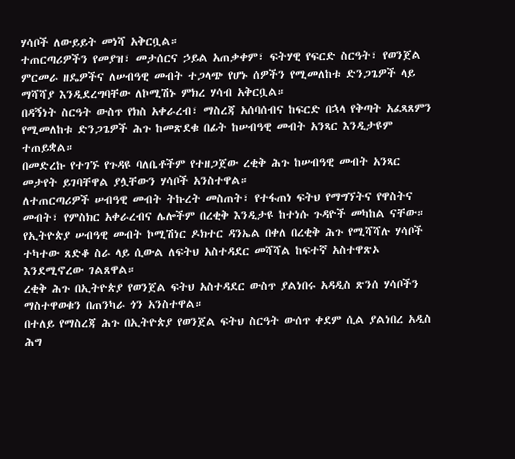ሃሳቦች ለውይይት መነሻ አቅርቧል።
ተጠርጣሪዎችን የመያዝ፣ መታሰርና ኃይል አጠቃቀም፣ ፍትሃዊ የፍርድ ስርዓት፣ የወንጀል ምርመራ ዘዴዎችና ለሠብዓዊ መብት ተጋላጭ የሆኑ ሰዎችን የሚመለከቱ ድንጋጌዎች ላይ ማሻሻያ እንዲደረግባቸው ለኮሚሽኑ ምክረ ሃሳብ አቅርቧል።
በዳኝነት ስርዓት ውስጥ የክስ አቀራረብ፣ ማስረጃ አሰባሰብና ከፍርድ በኋላ የቅጣት አፈጻጸምን የሚመለከቱ ድንጋጌዎች ሕጉ ከመጽደቁ በፊት ከሠብዓዊ መብት አንጻር እንዲታዩም ተጠይቋል።
በመድረኩ የተገኙ የጉዳዩ ባለቤቶችም የተዘጋጀው ረቂቅ ሕጉ ከሠብዓዊ መብት አንጻር መታየት ይገባቸዋል ያሏቸውን ሃሳቦች አንስተዋል።
ለተጠርጣሪዎች ሠብዓዊ መብት ትኩረት መስጠት፣ የተፋጠነ ፍትህ የማግኘትና የዋስትና መብት፣ የምስክር አቀራረብና ሌሎችም በረቂቅ እንዲታዩ ከተነሱ ጉዳዮች መካከል ናቸው።
የኢትዮጵያ ሠብዓዊ መብት ኮሚሽነር ዶክተር ዳንኤል በቀለ በረቂቅ ሕጉ የሚሻሻሉ ሃሳቦች ተካተው ጸድቆ ስራ ላይ ሲውል ለፍትህ አስተዳደር መሻሻል ከፍተኛ አስተዋጽኦ እንደሚኖረው ገልጸዋል።
ረቂቅ ሕጉ በኢትዮጵያ የወንጀል ፍትህ አስተዳደር ውስጥ ያልነበሩ አዳዲስ ጽንሰ ሃሳቦችን ማስተዋወቁን በጠንካራ ጎን አንስተዋል።
በተለይ የማስረጃ ሕጉ በኢትዮጵያ የወንጀል ፍትህ ስርዓት ውሰጥ ቀደም ሲል ያልነበረ አዲስ ሕግ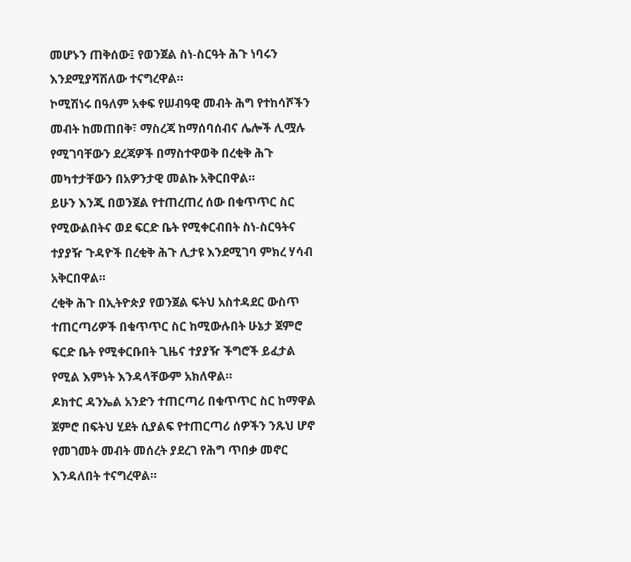መሆኑን ጠቅሰው፤ የወንጀል ስነ-ስርዓት ሕጉ ነባሩን እንደሚያሻሽለው ተናግረዋል።
ኮሚሽነሩ በዓለም አቀፍ የሠብዓዊ መብት ሕግ የተከሳሾችን መብት ከመጠበቅ፣ ማስረጃ ከማሰባሰብና ሌሎች ሊሟሉ የሚገባቸውን ደረጃዎች በማስተዋወቅ በረቂቅ ሕጉ መካተታቸውን በአዎንታዊ መልኩ አቅርበዋል።
ይሁን እንጂ በወንጀል የተጠረጠረ ሰው በቁጥጥር ስር የሚውልበትና ወደ ፍርድ ቤት የሚቀርብበት ስነ-ስርዓትና ተያያዥ ጉዳዮች በረቂቅ ሕጉ ሊታዩ እንደሚገባ ምክረ ሃሳብ አቅርበዋል።
ረቂቅ ሕጉ በኢትዮጵያ የወንጀል ፍትህ አስተዳደር ውስጥ ተጠርጣሪዎች በቁጥጥር ስር ከሚውሉበት ሁኔታ ጀምሮ ፍርድ ቤት የሚቀርቡበት ጊዜና ተያያዥ ችግሮች ይፈታል የሚል እምነት እንዳላቸውም አክለዋል።
ዶክተር ዳንኤል አንድን ተጠርጣሪ በቁጥጥር ስር ከማዋል ጀምሮ በፍትህ ሂደት ሲያልፍ የተጠርጣሪ ሰዎችን ንጹህ ሆኖ የመገመት መብት መሰረት ያደረገ የሕግ ጥበቃ መኖር እንዳለበት ተናግረዋል።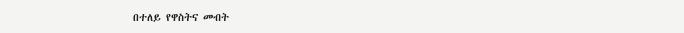በተለይ የዋስትና መብት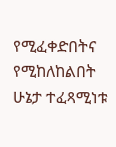የሚፈቀድበትና የሚከለከልበት ሁኔታ ተፈጻሚነቱ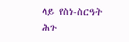ላይ የስነ-ስርዓት ሕጉ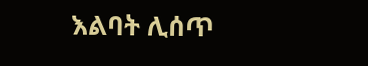እልባት ሊሰጥ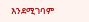እንደሚገባም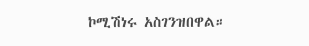ኮሚሽነሩ አስገንዝበዋል።